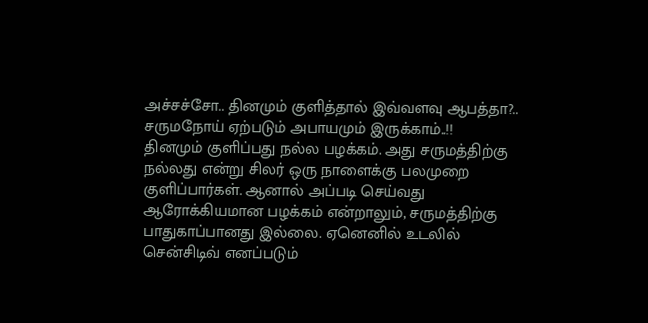அச்சச்சோ.. தினமும் குளித்தால் இவ்வளவு ஆபத்தா?.. சருமநோய் ஏற்படும் அபாயமும் இருக்காம்..!!
தினமும் குளிப்பது நல்ல பழக்கம். அது சருமத்திற்கு நல்லது என்று சிலர் ஒரு நாளைக்கு பலமுறை குளிப்பார்கள். ஆனால் அப்படி செய்வது ஆரோக்கியமான பழக்கம் என்றாலும், சருமத்திற்கு பாதுகாப்பானது இல்லை. ஏனெனில் உடலில் சென்சிடிவ் எனப்படும்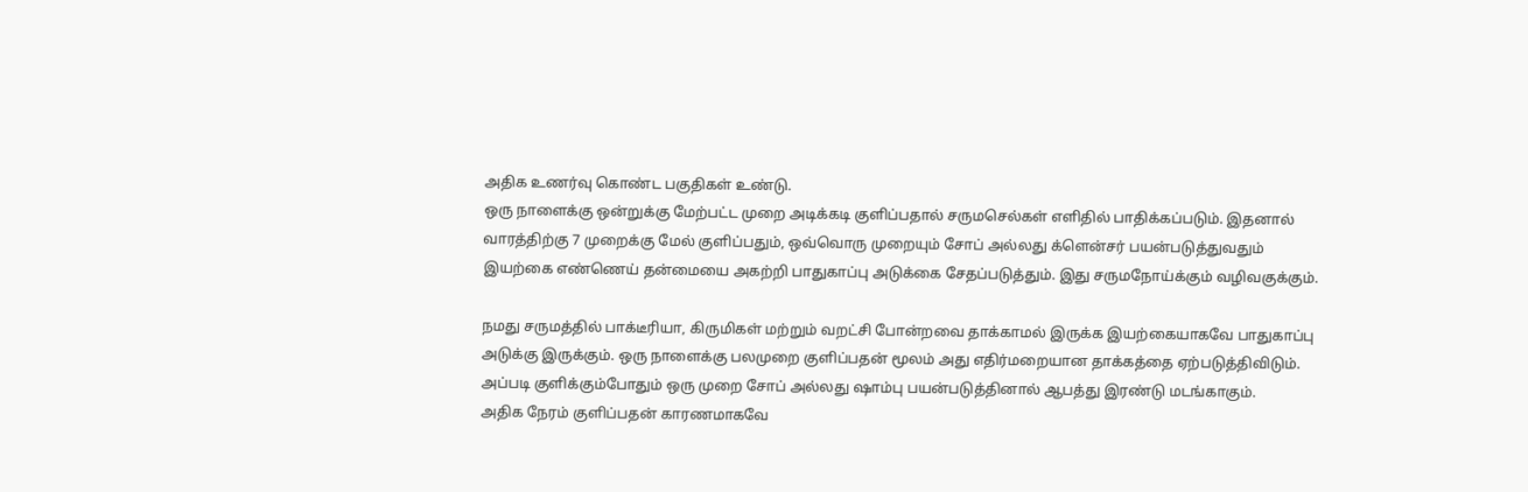அதிக உணர்வு கொண்ட பகுதிகள் உண்டு.
ஒரு நாளைக்கு ஒன்றுக்கு மேற்பட்ட முறை அடிக்கடி குளிப்பதால் சருமசெல்கள் எளிதில் பாதிக்கப்படும். இதனால் வாரத்திற்கு 7 முறைக்கு மேல் குளிப்பதும், ஒவ்வொரு முறையும் சோப் அல்லது க்ளென்சர் பயன்படுத்துவதும் இயற்கை எண்ணெய் தன்மையை அகற்றி பாதுகாப்பு அடுக்கை சேதப்படுத்தும். இது சருமநோய்க்கும் வழிவகுக்கும்.

நமது சருமத்தில் பாக்டீரியா, கிருமிகள் மற்றும் வறட்சி போன்றவை தாக்காமல் இருக்க இயற்கையாகவே பாதுகாப்பு அடுக்கு இருக்கும். ஒரு நாளைக்கு பலமுறை குளிப்பதன் மூலம் அது எதிர்மறையான தாக்கத்தை ஏற்படுத்திவிடும். அப்படி குளிக்கும்போதும் ஒரு முறை சோப் அல்லது ஷாம்பு பயன்படுத்தினால் ஆபத்து இரண்டு மடங்காகும்.
அதிக நேரம் குளிப்பதன் காரணமாகவே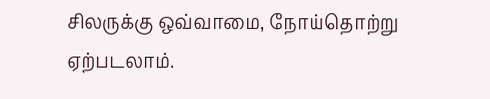சிலருக்கு ஒவ்வாமை, நோய்தொற்று ஏற்படலாம்.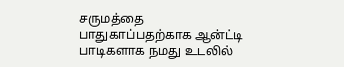சருமத்தை பாதுகாப்பதற்காக ஆன்ட்டி பாடிகளாக நமது உடலில்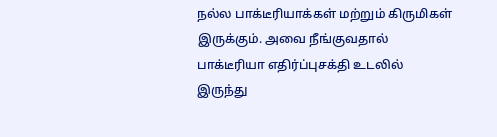நல்ல பாக்டீரியாக்கள் மற்றும் கிருமிகள் இருக்கும். அவை நீங்குவதால் பாக்டீரியா எதிர்ப்புசக்தி உடலில் இருந்து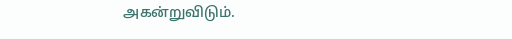அகன்றுவிடும்.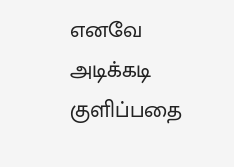எனவே அடிக்கடி குளிப்பதை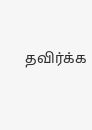தவிர்க்க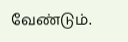வேண்டும்.